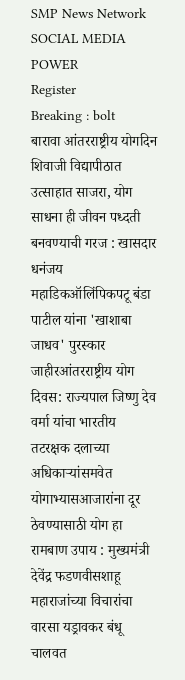SMP News Network
SOCIAL MEDIA POWER
Register
Breaking : bolt
बारावा आंतरराष्ट्रीय योगदिन शिवाजी विद्यापीठात उत्साहात साजरा, योग साधना ही जीवन पध्दती बनवण्याची गरज : खासदार धनंजय महाडिकऑलिंपिकपटू बंडा पाटील यांना 'खाशाबा जाधव' पुरस्कार जाहीरआंतरराष्ट्रीय योग दिवस: राज्यपाल जिष्णु देव वर्मा यांचा भारतीय तटरक्षक दलाच्या अधिकाऱ्यांसमवेत योगाभ्यासआजारांना दूर ठेवण्यासाठी योग हा रामबाण उपाय : मुख्यमंत्री देवेंद्र फडणवीसशाहू महाराजांच्या विचारांचा वारसा यड्रावकर बंधू चालवत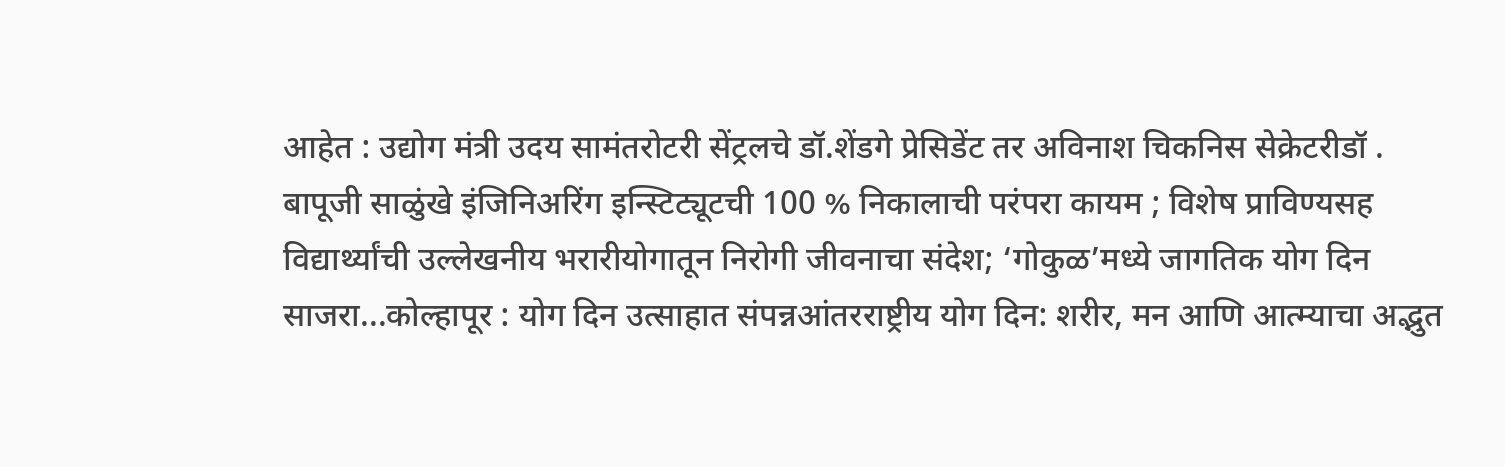आहेत : उद्योग मंत्री उदय सामंतरोटरी सेंट्रलचे डॉ.शेंडगे प्रेसिडेंट तर अविनाश चिकनिस सेक्रेटरीडॉ . बापूजी साळुंखे इंजिनिअरिंग इन्स्टिट्यूटची 100 % निकालाची परंपरा कायम ; विशेष प्राविण्यसह विद्यार्थ्यांची उल्लेखनीय भरारीयोगातून निरोगी जीवनाचा संदेश; ‘गोकुळ’मध्ये जागतिक योग दिन साजरा...कोल्हापूर : योग दिन उत्साहात संपन्नआंतरराष्ट्रीय योग दिन: शरीर, मन आणि आत्म्याचा अद्भुत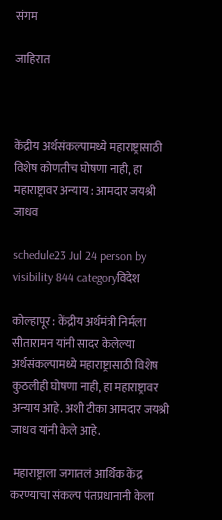संगम

जाहिरात



केंद्रीय अर्थसंकल्पामध्ये महाराष्ट्रासाठी विशेष कोणतीच घोषणा नाही, हा महाराष्ट्रावर अन्याय : आमदार जयश्री जाधव

schedule23 Jul 24 person by visibility 844 categoryविदेश

कोल्हापूर : केंद्रीय अर्थमंत्री निर्मला सीतारामन यांनी सादर केलेल्या अर्थसंकल्पामध्ये महाराष्ट्रासाठी विशेष कुठलीही घोषणा नाही, हा महाराष्ट्रावर अन्याय आहे. अशी टीका आमदार जयश्री जाधव यांनी केले आहे.

 महाराष्ट्राला जगातलं आर्थिक केंद्र करण्याचा संकल्प पंतप्रधानानी केला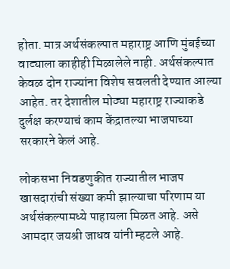होता. मात्र अर्थसंकल्पात महाराष्ट्र आणि मुंबईच्या वाट्याला काहीही मिळालेले नाही. अर्थसंकल्पात केवळ दोन राज्यांना विशेष सवलती देण्यात आल्या आहेत. तर देशातील मोठ्या महाराष्ट्र राज्याकडे दुर्लक्ष करण्याचं काम केंद्रातल्या भाजपाच्या सरकारने केलं आहे.

लोकसभा निवडणुकीत राज्यातील भाजप खासदारांची संख्या कमी झाल्याचा परिणाम या अर्थसंकल्पामध्ये पाहायला मिळत आहे. असे आमदार जयश्री जाधव यांनी म्हटले आहे.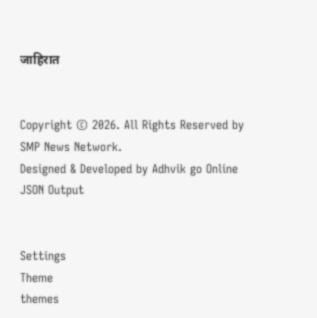जाहिरात


Copyright © 2026. All Rights Reserved by SMP News Network.
Designed & Developed by Adhvik go Online
JSON Output


Settings
Theme
themes